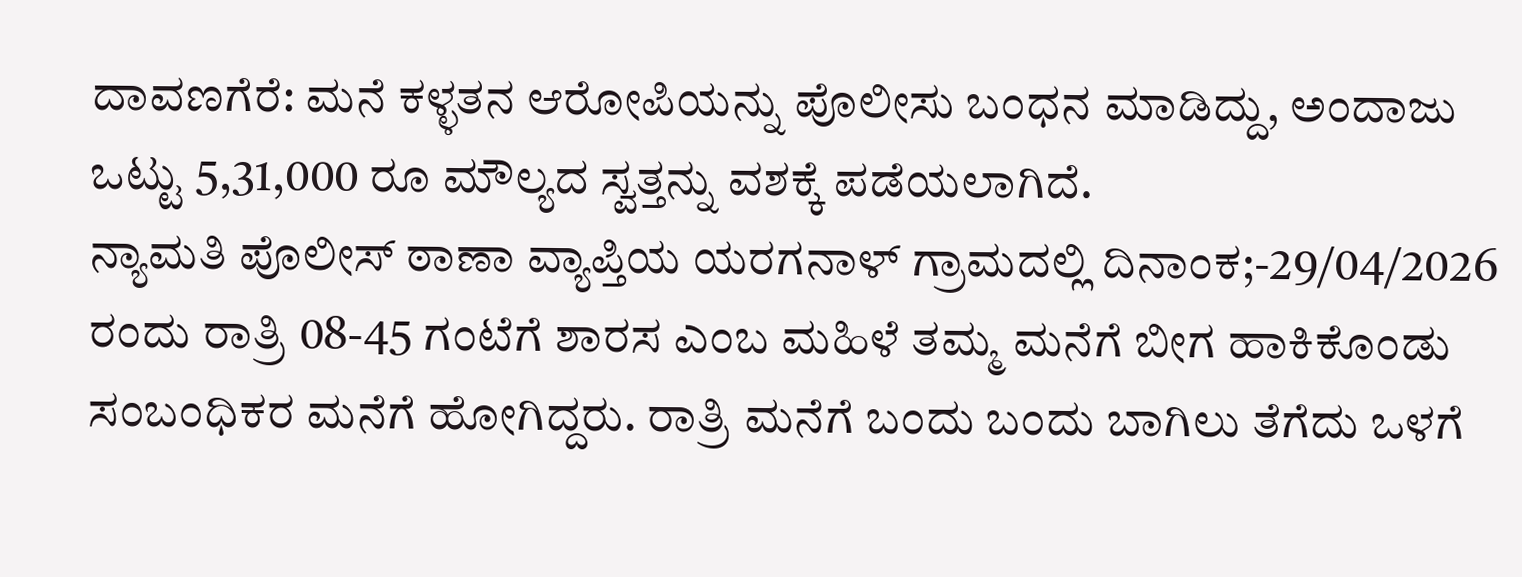ದಾವಣಗೆರೆ: ಮನೆ ಕಳ್ಳತನ ಆರೋಪಿಯನ್ನು ಪೊಲೀಸು ಬಂಧನ ಮಾಡಿದ್ದು, ಅಂದಾಜು ಒಟ್ಟು 5,31,000 ರೂ ಮೌಲ್ಯದ ಸ್ವತ್ತನ್ನು ವಶಕ್ಕೆ ಪಡೆಯಲಾಗಿದೆ.
ನ್ಯಾಮತಿ ಪೊಲೀಸ್ ಠಾಣಾ ವ್ಯಾಪ್ತಿಯ ಯರಗನಾಳ್ ಗ್ರಾಮದಲ್ಲಿ ದಿನಾಂಕ;-29/04/2026 ರಂದು ರಾತ್ರಿ 08-45 ಗಂಟೆಗೆ ಶಾರಸ ಎಂಬ ಮಹಿಳೆ ತಮ್ಮ ಮನೆಗೆ ಬೀಗ ಹಾಕಿಕೊಂಡು ಸಂಬಂಧಿಕರ ಮನೆಗೆ ಹೋಗಿದ್ದರು. ರಾತ್ರಿ ಮನೆಗೆ ಬಂದು ಬಂದು ಬಾಗಿಲು ತೆಗೆದು ಒಳಗೆ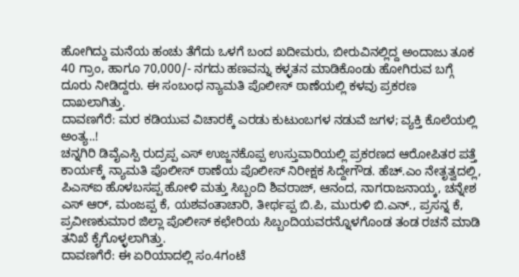ಹೋಗಿದ್ದು ಮನೆಯ ಹಂಚು ತೆಗೆದು ಒಳಗೆ ಬಂದ ಖದೀಮರು, ಬೀರುವಿನಲ್ಲಿದ್ದ ಅಂದಾಜು ತೂಕ 40 ಗ್ರಾಂ, ಹಾಗೂ 70,000/- ನಗದು ಹಣವನ್ನು ಕಳ್ಳತನ ಮಾಡಿಕೊಂಡು ಹೋಗಿರುವ ಬಗ್ಗೆ ದೂರು ನೀಡಿದ್ದರು. ಈ ಸಂಬಂಧ ನ್ಯಾಮತಿ ಪೊಲೀಸ್ ಠಾಣೆಯಲ್ಲಿ ಕಳವು ಪ್ರಕರಣ ದಾಖಲಾಗಿತ್ತು.
ದಾವಣಗೆರೆ: ಮರ ಕಡಿಯುವ ವಿಚಾರಕ್ಕೆ ಎರಡು ಕುಟುಂಬಗಳ ನಡುವೆ ಜಗಳ; ವ್ಯಕ್ತಿ ಕೊಲೆಯಲ್ಲಿ ಅಂತ್ಯ..!
ಚನ್ನಗಿರಿ ಡಿವೈಎಸ್ಪಿ ರುದ್ರಪ್ಪ ಎಸ್ ಉಜ್ಜನಕೊಪ್ಪ ಉಸ್ತುವಾರಿಯಲ್ಲಿ ಪ್ರಕರಣದ ಆರೋಪಿತರ ಪತ್ತೆ ಕಾರ್ಯಕ್ಕೆ ನ್ಯಾಮತಿ ಪೊಲೀಸ್ ಠಾಣೆಯ ಪೊಲೀಸ್ ನಿರೀಕ್ಷಕ ಸಿದ್ದೇಗೌಡ. ಹೆಚ್.ಎಂ ನೇತೃತ್ವದಲ್ಲಿ, ಪಿಎಸ್ಐ ಹೊಳಬಸಪ್ಪ ಹೋಳಿ ಮತ್ತು ಸಿಬ್ಬಂದಿ ಶಿವರಾಜ್, ಆನಂದ, ನಾಗರಾಜನಾಯ್ಕ, ಚನ್ನೇಶ ಎಸ್ ಆರ್, ಮಂಜಪ್ಪ ಕೆ, ಯಶವಂತಾಚಾರಿ, ತೀರ್ಥಪ್ಪ ಬಿ.ಪಿ, ಮುರುಳಿ ಬಿ.ಎನ್., ಪ್ರಸನ್ನ ಕೆ, ಪ್ರವೀಣಕುಮಾರ ಜಿಲ್ಲಾ ಪೊಲೀಸ್ ಕಛೇರಿಯ ಸಿಬ್ಬಂದಿಯವರನ್ನೊಳಗೊಂಡ ತಂಡ ರಚನೆ ಮಾಡಿ ತನಿಖೆ ಕೈಗೊಳ್ಳಲಾಗಿತ್ತು.
ದಾವಣಗೆರೆ: ಈ ಏರಿಯಾದಲ್ಲಿ ಸಂ.4ಗಂಟೆ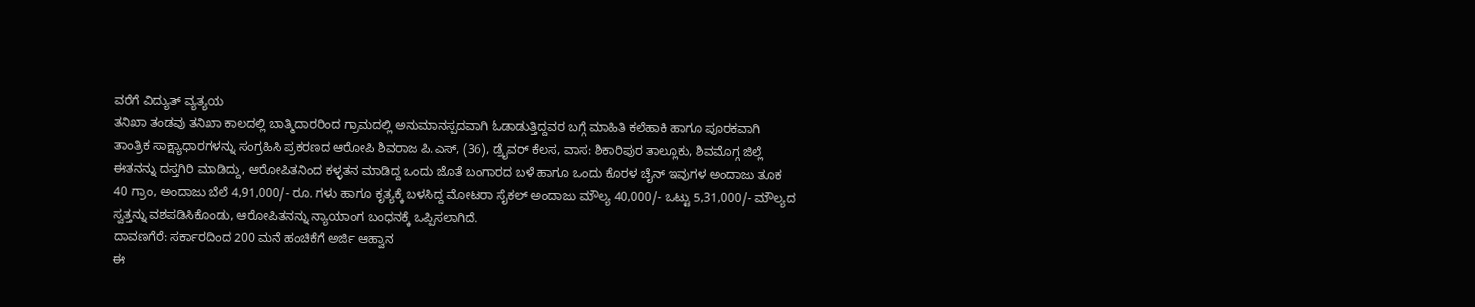ವರೆಗೆ ವಿದ್ಯುತ್ ವ್ಯತ್ಯಯ
ತನಿಖಾ ತಂಡವು ತನಿಖಾ ಕಾಲದಲ್ಲಿ ಬಾತ್ಮಿದಾರರಿಂದ ಗ್ರಾಮದಲ್ಲಿ ಅನುಮಾನಸ್ಪದವಾಗಿ ಓಡಾಡುತ್ತಿದ್ದವರ ಬಗ್ಗೆ ಮಾಹಿತಿ ಕಲೆಹಾಕಿ ಹಾಗೂ ಪೂರಕವಾಗಿ ತಾಂತ್ರಿಕ ಸಾಕ್ಷ್ಯಾಧಾರಗಳನ್ನು ಸಂಗ್ರಹಿಸಿ ಪ್ರಕರಣದ ಆರೋಪಿ ಶಿವರಾಜ ಪಿ.ಎಸ್, (36), ಡ್ರೈವರ್ ಕೆಲಸ, ವಾಸ: ಶಿಕಾರಿಪುರ ತಾಲ್ಲೂಕು, ಶಿವಮೊಗ್ಗ ಜಿಲ್ಲೆ ಈತನನ್ನು ದಸ್ತಗಿರಿ ಮಾಡಿದ್ದು, ಆರೋಪಿತನಿಂದ ಕಳ್ಳತನ ಮಾಡಿದ್ದ ಒಂದು ಜೊತೆ ಬಂಗಾರದ ಬಳೆ ಹಾಗೂ ಒಂದು ಕೊರಳ ಚೈನ್ ಇವುಗಳ ಅಂದಾಜು ತೂಕ 40 ಗ್ರಾಂ, ಅಂದಾಜು ಬೆಲೆ 4,91,000/- ರೂ. ಗಳು ಹಾಗೂ ಕೃತ್ಯಕ್ಕೆ ಬಳಸಿದ್ದ ಮೋಟರಾ ಸೈಕಲ್ ಅಂದಾಜು ಮೌಲ್ಯ 40,000/- ಒಟ್ಟು 5,31,000/- ಮೌಲ್ಯದ ಸ್ವತ್ತನ್ನು ವಶಪಡಿಸಿಕೊಂಡು, ಆರೋಪಿತನನ್ನು ನ್ಯಾಯಾಂಗ ಬಂಧನಕ್ಕೆ ಒಪ್ಪಿಸಲಾಗಿದೆ.
ದಾವಣಗೆರೆ: ಸರ್ಕಾರದಿಂದ 200 ಮನೆ ಹಂಚಿಕೆಗೆ ಅರ್ಜಿ ಆಹ್ವಾನ
ಈ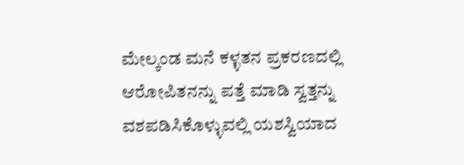ಮೇಲ್ಕಂಡ ಮನೆ ಕಳ್ಳತನ ಪ್ರಕರಣದಲ್ಲಿ ಆರೋಪಿತನನ್ನು ಪತ್ತೆ ಮಾಡಿ ಸ್ವತ್ತನ್ನು ವಶಪಡಿಸಿಕೊಳ್ಳುವಲ್ಲಿ ಯಶಸ್ವಿಯಾದ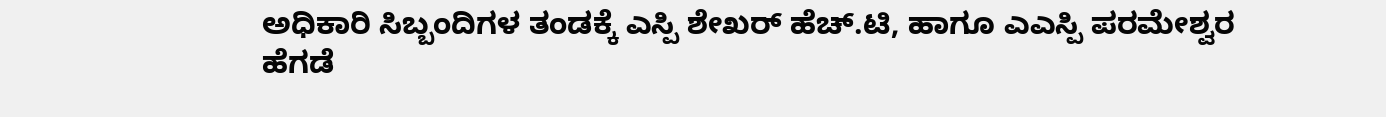ಅಧಿಕಾರಿ ಸಿಬ್ಬಂದಿಗಳ ತಂಡಕ್ಕೆ ಎಸ್ಪಿ ಶೇಖರ್ ಹೆಚ್.ಟಿ, ಹಾಗೂ ಎಎಸ್ಪಿ ಪರಮೇಶ್ವರ ಹೆಗಡೆ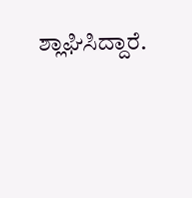ಶ್ಲಾಘಿಸಿದ್ದಾರೆ.